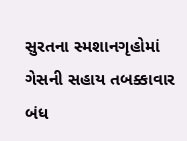સુરતના સ્મશાનગૃહોમાં ગેસની સહાય તબક્કાવાર બંધ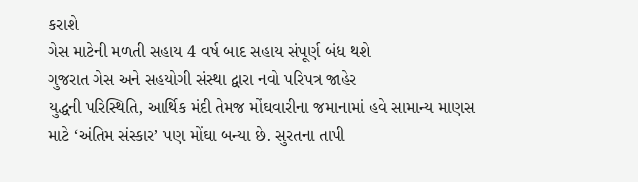કરાશે
ગેસ માટેની મળતી સહાય 4 વર્ષ બાદ સહાય સંપૂર્ણ બંધ થશે
ગુજરાત ગેસ અને સહયોગી સંસ્થા દ્વારા નવો પરિપત્ર જાહેર
યુદ્ધની પરિસ્થિતિ, આર્થિક મંદી તેમજ મોંઘવારીના જમાનામાં હવે સામાન્ય માણસ માટે ‘અંતિમ સંસ્કાર’ પણ મોંઘા બન્યા છે. સુરતના તાપી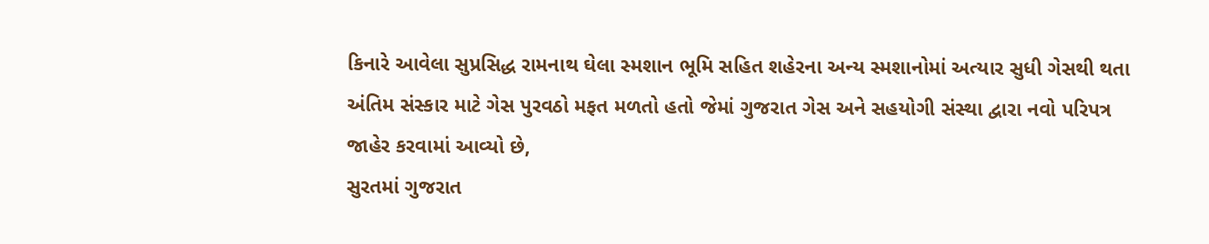કિનારે આવેલા સુપ્રસિદ્ધ રામનાથ ઘેલા સ્મશાન ભૂમિ સહિત શહેરના અન્ય સ્મશાનોમાં અત્યાર સુધી ગેસથી થતા અંતિમ સંસ્કાર માટે ગેસ પુરવઠો મફત મળતો હતો જેમાં ગુજરાત ગેસ અને સહયોગી સંસ્થા દ્વારા નવો પરિપત્ર જાહેર કરવામાં આવ્યો છે,
સુરતમાં ગુજરાત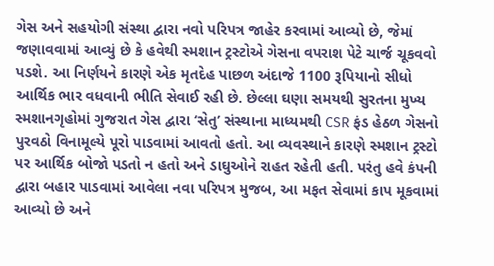ગેસ અને સહયોગી સંસ્થા દ્વારા નવો પરિપત્ર જાહેર કરવામાં આવ્યો છે, જેમાં જણાવવામાં આવ્યું છે કે હવેથી સ્મશાન ટ્રસ્ટોએ ગેસના વપરાશ પેટે ચાર્જ ચૂકવવો પડશે. આ નિર્ણયને કારણે એક મૃતદેહ પાછળ અંદાજે 1100 રૂપિયાનો સીધો આર્થિક ભાર વધવાની ભીતિ સેવાઈ રહી છે. છેલ્લા ઘણા સમયથી સુરતના મુખ્ય સ્મશાનગૃહોમાં ગુજરાત ગેસ દ્વારા ‘સેતુ’ સંસ્થાના માધ્યમથી CSR ફંડ હેઠળ ગેસનો પુરવઠો વિનામૂલ્યે પૂરો પાડવામાં આવતો હતો. આ વ્યવસ્થાને કારણે સ્મશાન ટ્રસ્ટો પર આર્થિક બોજો પડતો ન હતો અને ડાઘુઓને રાહત રહેતી હતી. પરંતુ હવે કંપની દ્વારા બહાર પાડવામાં આવેલા નવા પરિપત્ર મુજબ, આ મફત સેવામાં કાપ મૂકવામાં આવ્યો છે અને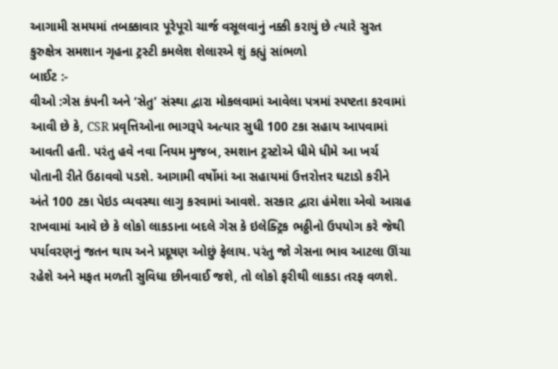આગામી સમયમાં તબક્કાવાર પૂરેપૂરો ચાર્જ વસૂલવાનું નક્કી કરાયું છે ત્યારે સુરત કુરુક્ષેત્ર સમશાન ગૃહના ટ્રસ્ટી કમલેશ શેલારએ શું કહ્યું સાંભળો
બાઈટ :-
વીઓ :ગેસ કંપની અને ‘સેતુ’ સંસ્થા દ્વારા મોકલવામાં આવેલા પત્રમાં સ્પષ્ટતા કરવામાં આવી છે કે, CSR પ્રવૃત્તિઓના ભાગરૂપે અત્યાર સુધી 100 ટકા સહાય આપવામાં આવતી હતી. પરંતુ હવે નવા નિયમ મુજબ, સ્મશાન ટ્રસ્ટોએ ધીમે ધીમે આ ખર્ચ પોતાની રીતે ઉઠાવવો પડશે. આગામી વર્ષોમાં આ સહાયમાં ઉત્તરોત્તર ઘટાડો કરીને અંતે 100 ટકા પેઇડ વ્યવસ્થા લાગુ કરવામાં આવશે. સરકાર દ્વારા હંમેશા એવો આગ્રહ રાખવામાં આવે છે કે લોકો લાકડાના બદલે ગેસ કે ઇલેક્ટ્રિક ભઠ્ઠીનો ઉપયોગ કરે જેથી પર્યાવરણનું જતન થાય અને પ્રદૂષણ ઓછું ફેલાય. પરંતુ જો ગેસના ભાવ આટલા ઊંચા રહેશે અને મફત મળતી સુવિધા છીનવાઈ જશે, તો લોકો ફરીથી લાકડા તરફ વળશે.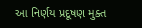આ નિર્ણય પ્રદૂષણ મુક્ત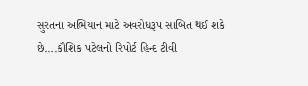સુરતના અભિયાન માટે અવરોધરૂપ સાબિત થઈ શકે છે….કૌશિક પટેલનો રિપોર્ટ હિન્દ ટીવી